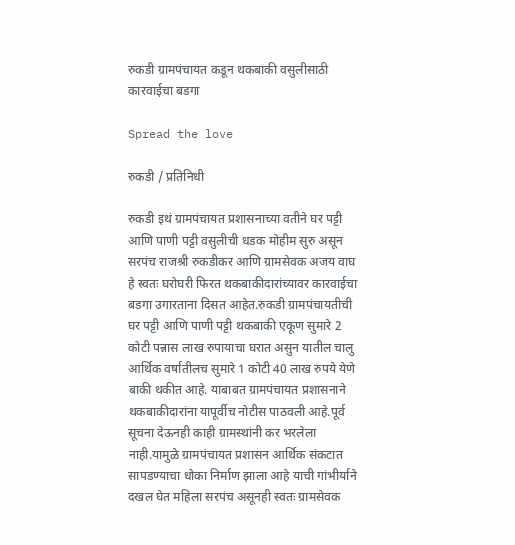रुकडी ग्रामपंचायत कडून थकबाकी वसुलीसाठी कारवाईचा बडगा

Spread the love

रुकडी / प्रतिनिधी

रुकडी इथं ग्रामपंचायत प्रशासनाच्या वतीने घर पट्टी आणि पाणी पट्टी वसुलीची धडक मोहीम सुरु असून सरपंच राजश्री रुकडीकर आणि ग्रामसेवक अजय वाघ हे स्वतः घरोघरी फिरत थकबाकीदारांच्यावर कारवाईचा बडगा उगारताना दिसत आहेत.रुकडी ग्रामपंचायतीची घर पट्टी आणि पाणी पट्टी थकबाकी एकूण सुमारे 2 कोटी पन्नास लाख रुपायाचा घरात असुन यातील चालु आर्थिक वर्षातीलच सुमारे 1 कोटी 40 लाख रुपये येणे बाकी थकीत आहे. याबाबत ग्रामपंचायत प्रशासनाने  थकबाकीदारांना यापूर्वीच नोटीस पाठवली आहे.पूर्व सूचना देऊनही काही ग्रामस्थांनी कर भरलेला नाही.यामुळे ग्रामपंचायत प्रशासन आर्थिक संकटात सापडण्याचा धोका निर्माण झाला आहे याची गांभीर्याने दखल घेत महिला सरपंच असूनही स्वतः ग्रामसेवक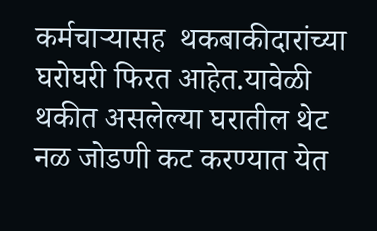कर्मचाऱ्यासह  थकबाकीदारांच्या घरोघरी फिरत आहेत.यावेळी थकीत असलेल्या घरातील थेट नळ जोडणी कट करण्यात येत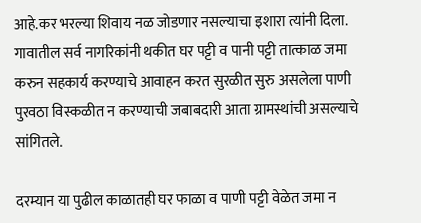आहे.कर भरल्या शिवाय नळ जोडणार नसल्याचा इशारा त्यांनी दिला. गावातील सर्व नागरिकांनी थकीत घर पट्टी व पानी पट्टी तात्काळ जमा करुन सहकार्य करण्याचे आवाहन करत सुरळीत सुरु असलेला पाणी पुरवठा विस्कळीत न करण्याची जबाबदारी आता ग्रामस्थांची असल्याचे सांगितले.

दरम्यान या पुढील काळातही घर फाळा व पाणी पट्टी वेळेत जमा न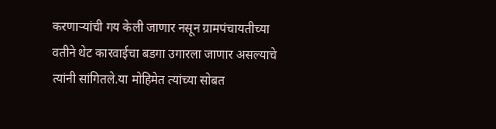करणाऱ्यांची गय केली जाणार नसून ग्रामपंचायतीच्या वतीने थेट कारवाईचा बडगा उगारला जाणार असल्याचे त्यांनी सांगितले.या मोहिमेत त्यांच्या सोबत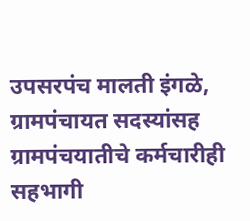उपसरपंच मालती इंगळे, ग्रामपंचायत सदस्यांसह ग्रामपंचयातीचे कर्मचारीही सहभागी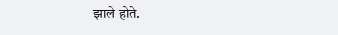झाले होते.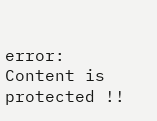error: Content is protected !!